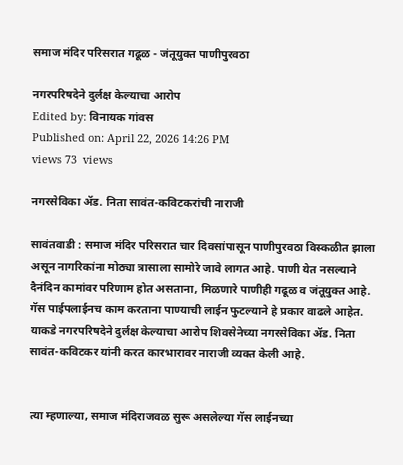समाज मंदिर परिसरात गढूळ - जंतूयुक्त पाणीपुरवठा

नगरपरिषदेने दुर्लक्ष केल्याचा आरोप
Edited by: विनायक गांवस
Published on: April 22, 2026 14:26 PM
views 73  views

नगरसेविका अ‍ॅड. निता सावंत-कविटकरांची नाराजी

सावंतवाडी : समाज मंदिर परिसरात चार दिवसांपासून पाणीपुरवठा विस्कळीत झाला असून नागरिकांना मोठ्या त्रासाला सामोरे जावे लागत आहे. पाणी येत नसल्याने दैनंदिन कामांवर परिणाम होत असताना, मिळणारे पाणीही गढूळ व जंतूयुक्त आहे. गॅस पाईपलाईनच काम करताना पाण्याची लाईन फुटल्याने हे प्रकार वाढले आहेत. याकडे नगरपरिषदेने दुर्लक्ष केल्याचा आरोप शिवसेनेच्या नगरसेविका अ‍ॅड. निता सावंत-कविटकर यांनी करत कारभारावर नाराजी व्यक्त केली आहे.


त्या म्हणाल्या, समाज मंदिराजवळ सुरू असलेल्या गॅस लाईनच्या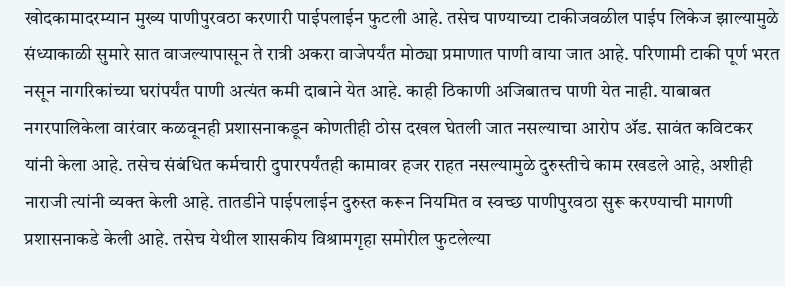खोदकामादरम्यान मुख्य पाणीपुरवठा करणारी पाईपलाईन फुटली आहे. तसेच पाण्याच्या टाकीजवळील पाईप लिकेज झाल्यामुळे संध्याकाळी सुमारे सात वाजल्यापासून ते रात्री अकरा वाजेपर्यंत मोठ्या प्रमाणात पाणी वाया जात आहे. परिणामी टाकी पूर्ण भरत नसून नागरिकांच्या घरांपर्यंत पाणी अत्यंत कमी दाबाने येत आहे. काही ठिकाणी अजिबातच पाणी येत नाही. याबाबत नगरपालिकेला वारंवार कळवूनही प्रशासनाकडून कोणतीही ठोस दखल घेतली जात नसल्याचा आरोप ॲड. सावंत कविटकर यांनी केला आहे. तसेच संबंधित कर्मचारी दुपारपर्यंतही कामावर हजर राहत नसल्यामुळे दुरुस्तीचे काम रखडले आहे, अशीही नाराजी त्यांनी व्यक्त केली आहे. तातडीने पाईपलाईन दुरुस्त करून नियमित व स्वच्छ पाणीपुरवठा सुरू करण्याची मागणी प्रशासनाकडे केली आहे. तसेच येथील शासकीय विश्रामगृहा समोरील फुटलेल्या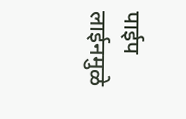पाईप लाईनमुळे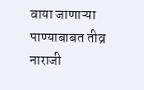वाया जाणाऱ्या पाण्याबाबत तीव्र नाराजी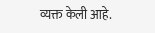व्यक्त केली आहे.